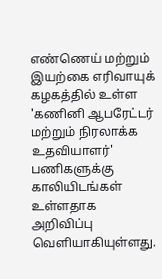எண்ணெய் மற்றும் இயற்கை எரிவாயுக் கழகத்தில் உள்ள 'கணினி ஆபரேட்டர் மற்றும் நிரலாக்க உதவியாளர்' பணிகளுக்கு காலியிடங்கள் உள்ளதாக அறிவிப்பு வெளியாகியுள்ளது.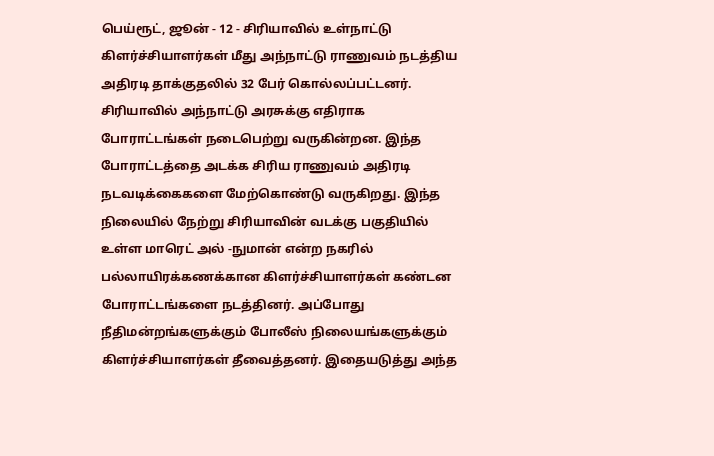பெய்ரூட், ஜூன் - 12 - சிரியாவில் உள்நாட்டு கிளர்ச்சியாளர்கள் மீது அந்நாட்டு ராணுவம் நடத்திய அதிரடி தாக்குதலில் 32 பேர் கொல்லப்பட்டனர். சிரியாவில் அந்நாட்டு அரசுக்கு எதிராக போராட்டங்கள் நடைபெற்று வருகின்றன. இந்த போராட்டத்தை அடக்க சிரிய ராணுவம் அதிரடி நடவடிக்கைகளை மேற்கொண்டு வருகிறது. இந்த நிலையில் நேற்று சிரியாவின் வடக்கு பகுதியில் உள்ள மாரெட் அல் -நுமான் என்ற நகரில் பல்லாயிரக்கணக்கான கிளர்ச்சியாளர்கள் கண்டன போராட்டங்களை நடத்தினர். அப்போது நீதிமன்றங்களுக்கும் போலீஸ் நிலையங்களுக்கும் கிளர்ச்சியாளர்கள் தீவைத்தனர். இதையடுத்து அந்த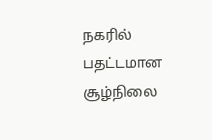நகரில் பதட்டமான சூழ்நிலை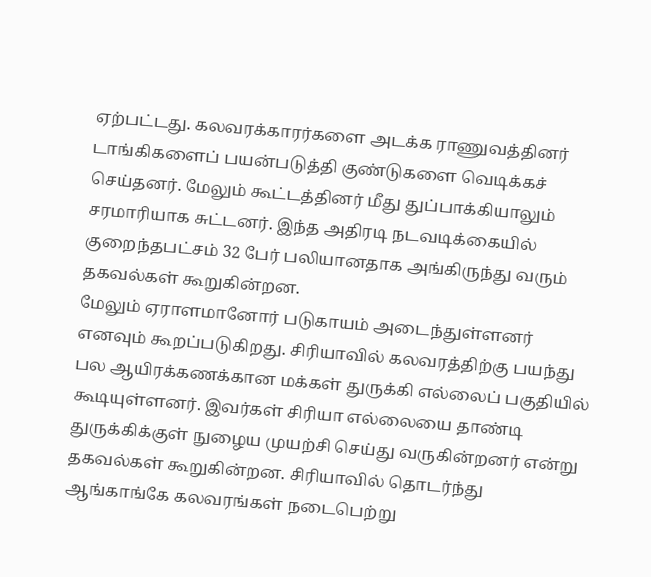ஏற்பட்டது. கலவரக்காரர்களை அடக்க ராணுவத்தினர் டாங்கிகளைப் பயன்படுத்தி குண்டுகளை வெடிக்கச் செய்தனர். மேலும் கூட்டத்தினர் மீது துப்பாக்கியாலும் சரமாரியாக சுட்டனர். இந்த அதிரடி நடவடிக்கையில் குறைந்தபட்சம் 32 பேர் பலியானதாக அங்கிருந்து வரும் தகவல்கள் கூறுகின்றன.
மேலும் ஏராளமானோர் படுகாயம் அடைந்துள்ளனர் எனவும் கூறப்படுகிறது. சிரியாவில் கலவரத்திற்கு பயந்து பல ஆயிரக்கணக்கான மக்கள் துருக்கி எல்லைப் பகுதியில் கூடியுள்ளனர். இவர்கள் சிரியா எல்லையை தாண்டி துருக்கிக்குள் நுழைய முயற்சி செய்து வருகின்றனர் என்று தகவல்கள் கூறுகின்றன. சிரியாவில் தொடர்ந்து ஆங்காங்கே கலவரங்கள் நடைபெற்று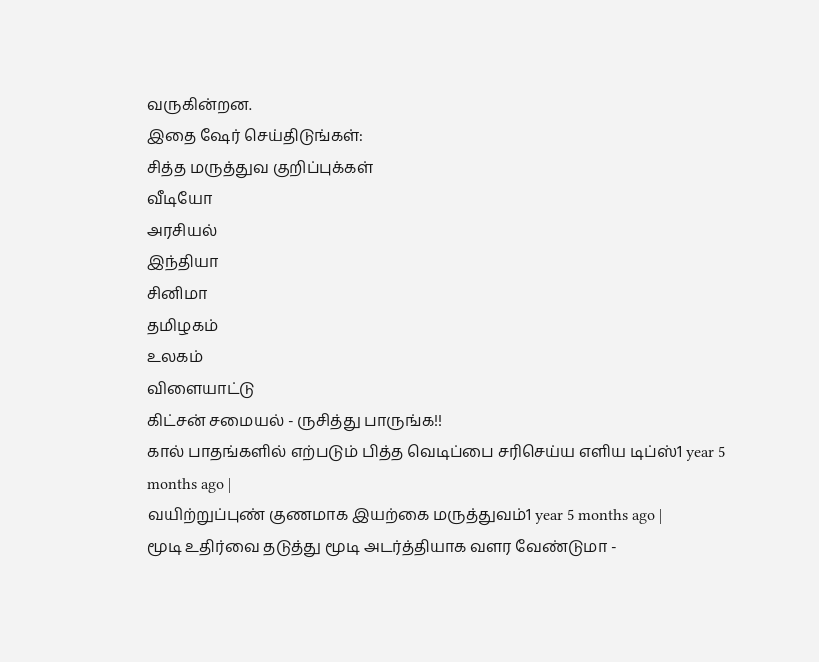வருகின்றன.
இதை ஷேர் செய்திடுங்கள்:
சித்த மருத்துவ குறிப்புக்கள்
வீடியோ
அரசியல்
இந்தியா
சினிமா
தமிழகம்
உலகம்
விளையாட்டு
கிட்சன் சமையல் - ருசித்து பாருங்க!!
கால் பாதங்களில் எற்படும் பித்த வெடிப்பை சரிசெய்ய எளிய டிப்ஸ்1 year 5 months ago |
வயிற்றுப்புண் குணமாக இயற்கை மருத்துவம்1 year 5 months ago |
மூடி உதிர்வை தடுத்து மூடி அடர்த்தியாக வளர வேண்டுமா -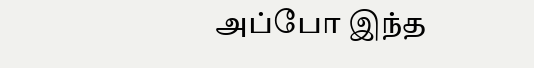அப்போ இந்த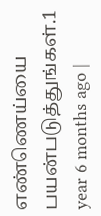எண்ணெய்யை பயன்படுத்துங்கள்.1 year 6 months ago |